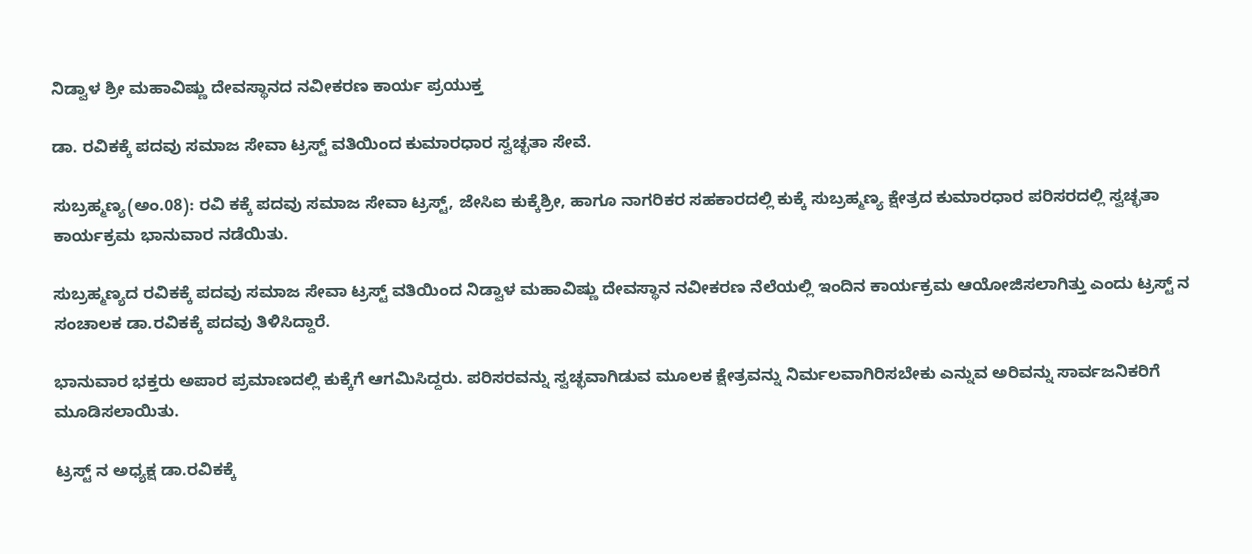ನಿಡ್ವಾಳ ಶ್ರೀ ಮಹಾವಿಷ್ಣು ದೇವಸ್ಥಾನದ ನವೀಕರಣ ಕಾರ್ಯ ಪ್ರಯುಕ್ತ

ಡಾ. ರವಿಕಕ್ಕೆ ಪದವು ಸಮಾಜ ಸೇವಾ ಟ್ರಸ್ಟ್ ವತಿಯಿಂದ ಕುಮಾರಧಾರ ಸ್ವಚ್ಛತಾ ಸೇವೆ.

ಸುಬ್ರಹ್ಮಣ್ಯ(ಅಂ.08): ರವಿ ಕಕ್ಕೆ ಪದವು ಸಮಾಜ ಸೇವಾ ಟ್ರಸ್ಟ್, ಜೇಸಿಐ ಕುಕ್ಕೆಶ್ರೀ, ಹಾಗೂ ನಾಗರಿಕರ ಸಹಕಾರದಲ್ಲಿ ಕುಕ್ಕೆ ಸುಬ್ರಹ್ಮಣ್ಯ ಕ್ಷೇತ್ರದ ಕುಮಾರಧಾರ ಪರಿಸರದಲ್ಲಿ ಸ್ವಚ್ಛತಾ ಕಾರ್ಯಕ್ರಮ ಭಾನುವಾರ ನಡೆಯಿತು.

ಸುಬ್ರಹ್ಮಣ್ಯದ ರವಿಕಕ್ಕೆ ಪದವು ಸಮಾಜ ಸೇವಾ ಟ್ರಸ್ಟ್ ವತಿಯಿಂದ ನಿಡ್ವಾಳ ಮಹಾವಿಷ್ಣು ದೇವಸ್ಥಾನ ನವೀಕರಣ ನೆಲೆಯಲ್ಲಿ ಇಂದಿನ ಕಾರ್ಯಕ್ರಮ ಆಯೋಜಿಸಲಾಗಿತ್ತು ಎಂದು ಟ್ರಸ್ಟ್ ನ ಸಂಚಾಲಕ ಡಾ.ರವಿಕಕ್ಕೆ ಪದವು ತಿಳಿಸಿದ್ದಾರೆ.

ಭಾನುವಾರ ಭಕ್ತರು ಅಪಾರ ಪ್ರಮಾಣದಲ್ಲಿ ಕುಕ್ಕೆಗೆ ಆಗಮಿಸಿದ್ದರು. ಪರಿಸರವನ್ನು ಸ್ವಚ್ಛವಾಗಿಡುವ ಮೂಲಕ ಕ್ಷೇತ್ರವನ್ನು ನಿರ್ಮಲವಾಗಿರಿಸಬೇಕು ಎನ್ನುವ ಅರಿವನ್ನು ಸಾರ್ವಜನಿಕರಿಗೆ ಮೂಡಿಸಲಾಯಿತು.

ಟ್ರಸ್ಟ್ ನ ಅಧ್ಯಕ್ಷ ಡಾ.ರವಿಕಕ್ಕೆ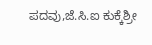ಪದವು,ಜೆ.ಸಿ.ಐ ಕುಕ್ಕೆಶ್ರೀ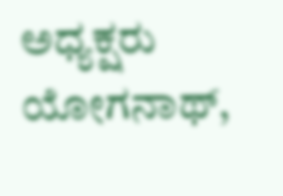ಅಧ್ಯಕ್ಷರು ಯೋಗನಾಥ್,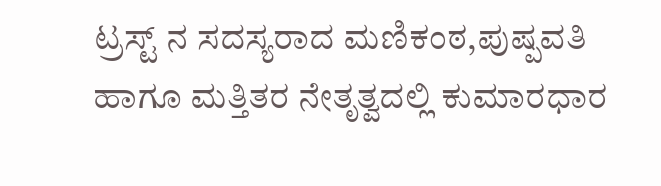ಟ್ರಸ್ಟ್ ನ ಸದಸ್ಯರಾದ ಮಣಿಕಂಠ,ಪುಷ್ಪವತಿ ಹಾಗೂ ಮತ್ತಿತರ ನೇತೃತ್ವದಲ್ಲಿ ಕುಮಾರಧಾರ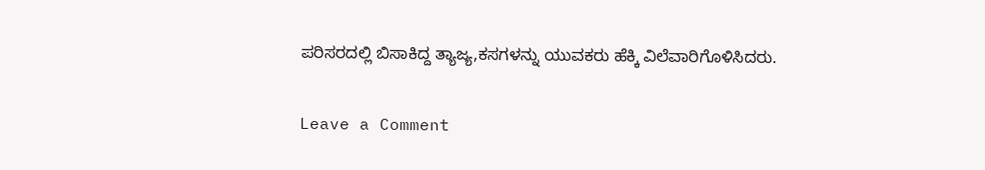ಪರಿಸರದಲ್ಲಿ ಬಿಸಾಕಿದ್ದ ತ್ಯಾಜ್ಯ,ಕಸಗಳನ್ನು ಯುವಕರು ಹೆಕ್ಕಿ ವಿಲೆವಾರಿಗೊಳಿಸಿದರು.

Leave a Comment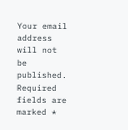Your email address will not be published. Required fields are marked *